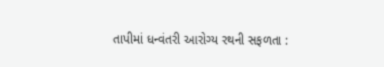તાપીમાં ધન્વંતરી આરોગ્ય રથની સફળતા :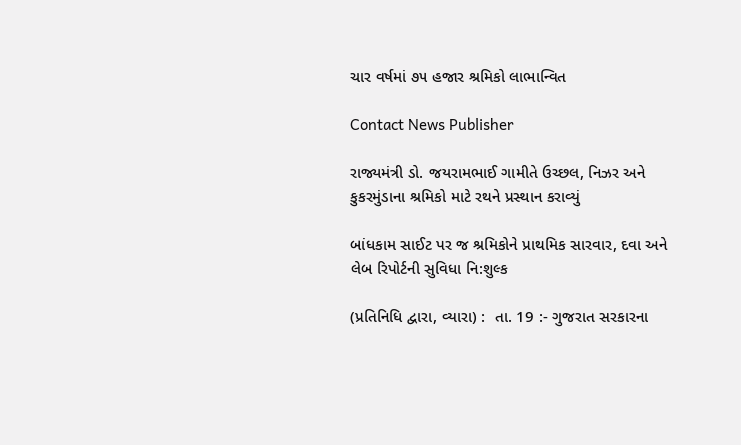ચાર વર્ષમાં ૭૫ હજાર શ્રમિકો લાભાન્વિત

Contact News Publisher

રાજ્યમંત્રી ડો. જયરામભાઈ ગામીતે ઉચ્છલ, નિઝર અને કુકરમુંડાના શ્રમિકો માટે રથને પ્રસ્થાન કરાવ્યું

બાંધકામ સાઈટ પર જ શ્રમિકોને પ્રાથમિક સારવાર, દવા અને લેબ રિપોર્ટની સુવિધા નિ:શુલ્ક

(પ્રતિનિધિ દ્વારા, વ્યારા) :  તા. 19 :- ગુજરાત સરકારના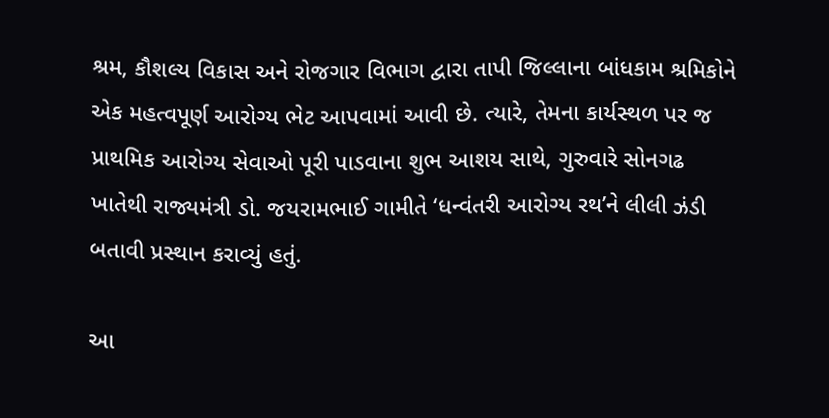શ્રમ, કૌશલ્ય વિકાસ અને રોજગાર વિભાગ દ્વારા તાપી જિલ્લાના બાંધકામ શ્રમિકોને એક મહત્વપૂર્ણ આરોગ્ય ભેટ આપવામાં આવી છે. ત્યારે, તેમના કાર્યસ્થળ પર જ પ્રાથમિક આરોગ્ય સેવાઓ પૂરી પાડવાના શુભ આશય સાથે, ગુરુવારે સોનગઢ ખાતેથી રાજ્યમંત્રી ડો. જયરામભાઈ ગામીતે ‘ધન્વંતરી આરોગ્ય રથ’ને લીલી ઝંડી બતાવી પ્રસ્થાન કરાવ્યું હતું.

આ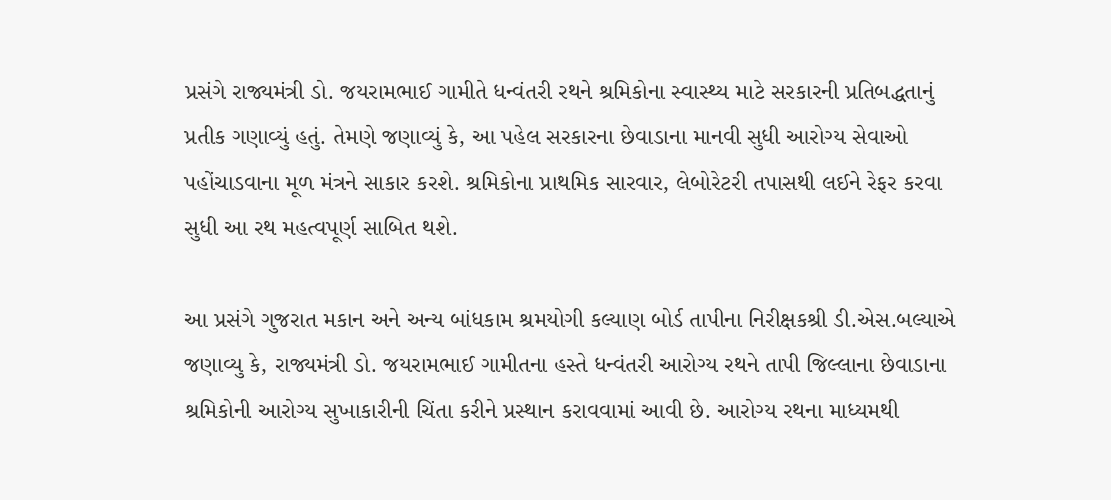પ્રસંગે રાજ્યમંત્રી ડો. જયરામભાઈ ગામીતે ધન્વંતરી રથને શ્રમિકોના સ્વાસ્થ્ય માટે સરકારની પ્રતિબદ્ધતાનું પ્રતીક ગણાવ્યું હતું. તેમણે જણાવ્યું કે, આ પહેલ સરકારના છેવાડાના માનવી સુધી આરોગ્ય સેવાઓ પહોંચાડવાના મૂળ મંત્રને સાકાર કરશે. શ્રમિકોના પ્રાથમિક સારવાર, લેબોરેટરી તપાસથી લઈને રેફર કરવા સુધી આ રથ મહત્વપૂર્ણ સાબિત થશે.

આ પ્રસંગે ગુજરાત મકાન અને અન્ય બાંધકામ શ્રમયોગી કલ્યાણ બોર્ડ તાપીના નિરીક્ષકશ્રી ડી.એસ.બલ્યાએ જણાવ્યુ કે, રાજ્યમંત્રી ડો. જયરામભાઈ ગામીતના હસ્તે ધન્વંતરી આરોગ્ય રથને તાપી જિલ્લાના છેવાડાના શ્રમિકોની આરોગ્ય સુખાકારીની ચિંતા કરીને પ્રસ્થાન કરાવવામાં આવી છે. આરોગ્ય રથના માધ્યમથી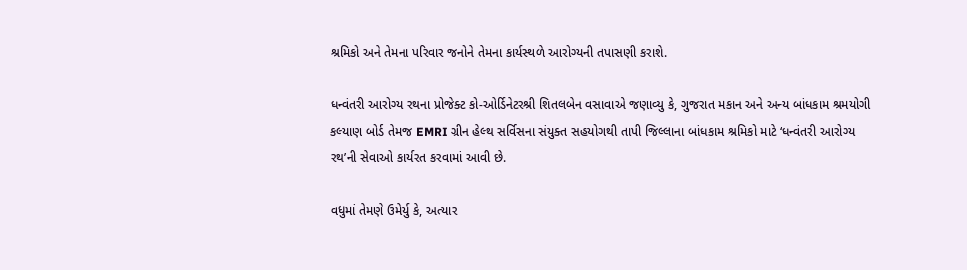શ્રમિકો અને તેમના પરિવાર જનોને તેમના કાર્યસ્થળે આરોગ્યની તપાસણી કરાશે.

ધન્વંતરી આરોગ્ય રથના પ્રોજેક્ટ કો-ઓર્ડિનેટરશ્રી શિતલબેન વસાવાએ જણાવ્યુ કે, ગુજરાત મકાન અને અન્ય બાંધકામ શ્રમયોગી કલ્યાણ બોર્ડ તેમજ EMRI ગ્રીન હેલ્થ સર્વિસના સંયુક્ત સહયોગથી તાપી જિલ્લાના બાંધકામ શ્રમિકો માટે ‘ધન્વંતરી આરોગ્ય રથ’ની સેવાઓ કાર્યરત કરવામાં આવી છે.

વધુમાં તેમણે ઉમેર્યુ કે, અત્યાર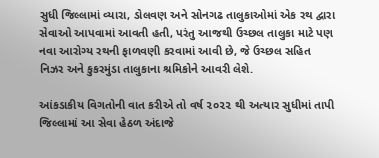સુધી જિલ્લામાં વ્યારા, ડોલવણ અને સોનગઢ તાલુકાઓમાં એક રથ દ્વારા સેવાઓ આપવામાં આવતી હતી, પરંતુ આજથી ઉચ્છલ તાલુકા માટે પણ નવા આરોગ્ય રથની ફાળવણી કરવામાં આવી છે, જે ઉચ્છલ સહિત નિઝર અને કુકરમુંડા તાલુકાના શ્રમિકોને આવરી લેશે.

આંકડાકીય વિગતોની વાત કરીએ તો વર્ષ ૨૦૨૨ થી અત્યાર સુધીમાં તાપી જિલ્લામાં આ સેવા હેઠળ અંદાજે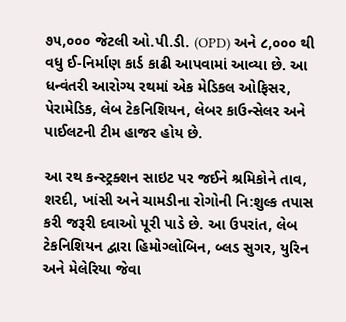૭૫,૦૦૦ જેટલી ઓ.પી.ડી. (OPD) અને ૮,૦૦૦ થી વધુ ઈ-નિર્માણ કાર્ડ કાઢી આપવામાં આવ્યા છે. આ ધન્વંતરી આરોગ્ય રથમાં એક મેડિકલ ઓફિસર, પેરામેડિક, લેબ ટેકનિશિયન, લેબર કાઉન્સેલર અને પાઈલટની ટીમ હાજર હોય છે.

આ રથ કન્સ્ટ્રક્શન સાઇટ પર જઈને શ્રમિકોને તાવ, શરદી, ખાંસી અને ચામડીના રોગોની નિ:શુલ્ક તપાસ કરી જરૂરી દવાઓ પૂરી પાડે છે. આ ઉપરાંત, લેબ ટેકનિશિયન દ્વારા હિમોગ્લોબિન, બ્લડ સુગર, યુરિન અને મેલેરિયા જેવા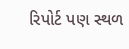રિપોર્ટ પણ સ્થળ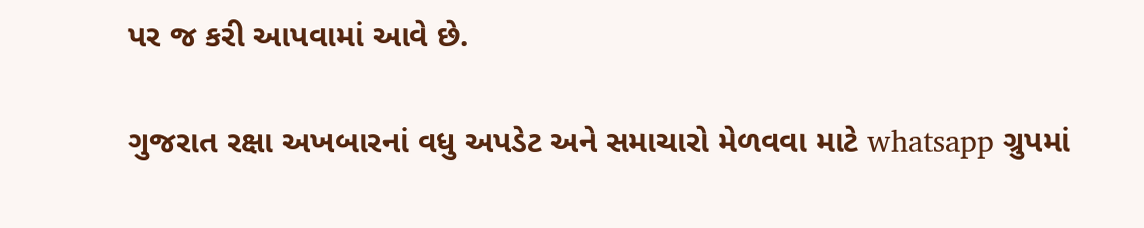પર જ કરી આપવામાં આવે છે.

ગુજરાત રક્ષા અખબારનાં વધુ અપડેટ અને સમાચારો મેળવવા માટે whatsapp ગ્રુપમાં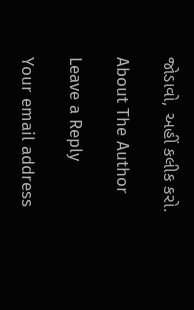જોડાવો, અહીં કલીક કરો.

About The Author

Leave a Reply

Your email address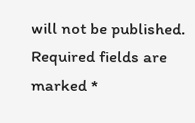will not be published. Required fields are marked *